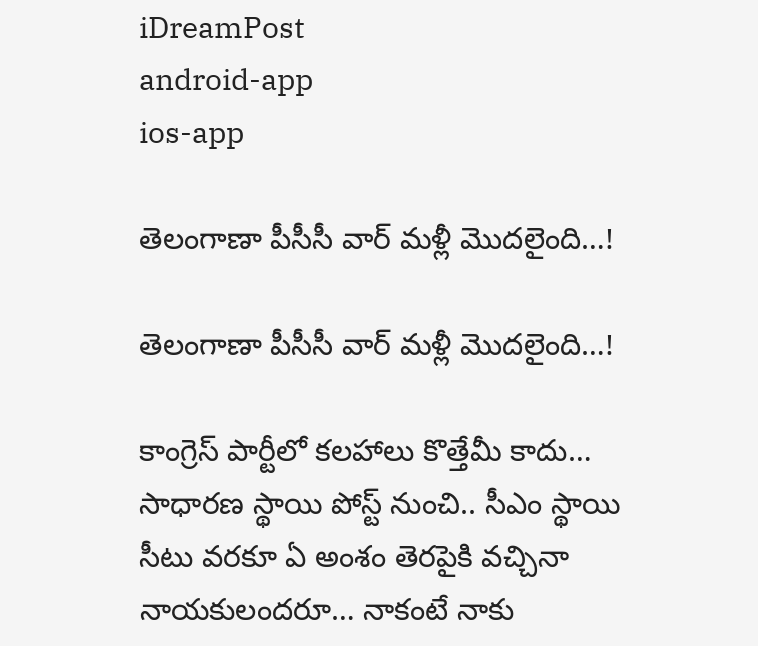iDreamPost
android-app
ios-app

తెలంగాణా పీసీసీ వార్ మళ్లీ మొదలైంది…!

తెలంగాణా పీసీసీ వార్ మళ్లీ మొదలైంది…!

కాంగ్రెస్ పార్టీలో కలహాలు కొత్తేమీ కాదు… సాధారణ స్థాయి పోస్ట్ నుంచి.. సీఎం స్థాయి సీటు వరకూ ఏ అంశం తెరపైకి వచ్చినా నాయకులందరూ… నాకంటే నాకు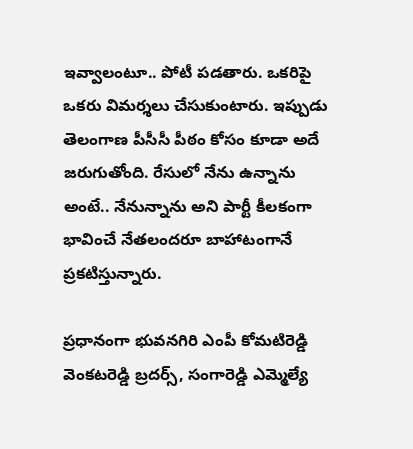ఇవ్వాలంటూ.. పోటీ పడతారు. ఒకరిపై ఒకరు విమర్శలు చేసుకుంటారు. ఇప్పుడు తెలంగాణ పీసీసీ పీఠం కోసం కూడా అదే జరుగుతోంది. రేసులో నేను ఉన్నాను అంటే.. నేనున్నాను అని పార్టీ కీలకంగా భావించే నేతలందరూ బాహాటంగానే ప్రకటిస్తున్నారు.

ప్రధానంగా భువనగిరి ఎంపీ కోమటిరెడ్డి వెంకటరెడ్డి బ్రదర్స్, సంగారెడ్డి ఎమ్మెల్యే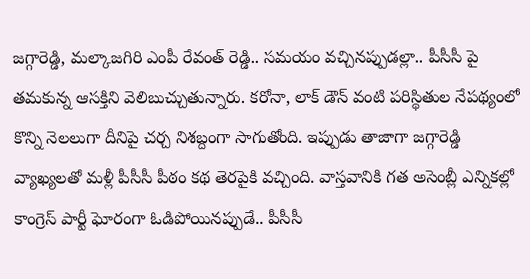జగ్గారెడ్డి, మల్కాజగిరి ఎంపీ రేవంత్ రెడ్డి.. సమయం వచ్చినప్పుడల్లా.. పీసీసీ పై తమకున్న ఆసక్తిని వెలిబుచ్చుతున్నారు. కరోనా, లాక్ డౌన్ వంటి పరిస్థితుల నేపథ్యంలో కొన్ని నెలలుగా దీనిపై చర్చ నిశబ్దంగా సాగుతోంది. ఇప్పుడు తాజాగా జగ్గారెడ్డి వ్యాఖ్యలతో మళ్లీ పీసీసీ పీఠం కథ తెరపైకి వచ్చింది. వాస్తవానికి గత అసెంబ్లీ ఎన్నికల్లో కాంగ్రెస్ పార్టీ ఘోరంగా ఓడిపోయినప్పుడే.. పీసీసీ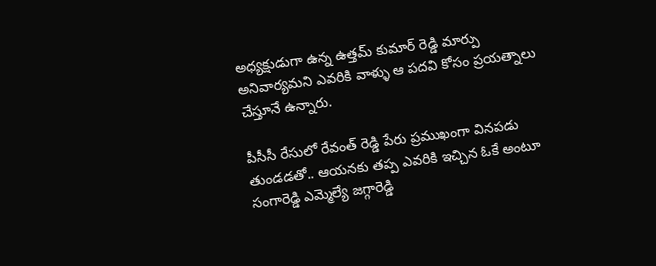అధ్యక్షుడుగా ఉన్న ఉత్తమ్ కుమార్ రెడ్డి మార్పు అనివార్యమని ఎవరికి వాళ్ళు ఆ పదవి కోసం ప్రయత్నాలు చేస్తూనే ఉన్నారు.

పీసీసీ రేసులో రేవంత్ రెడ్డి పేరు ప్రముఖంగా వినపడు తుండడతో.. ఆయనకు తప్ప ఎవరికి ఇచ్చిన ఓకే అంటూ సంగారెడ్డి ఎమ్మెల్యే జగ్గారెడ్డి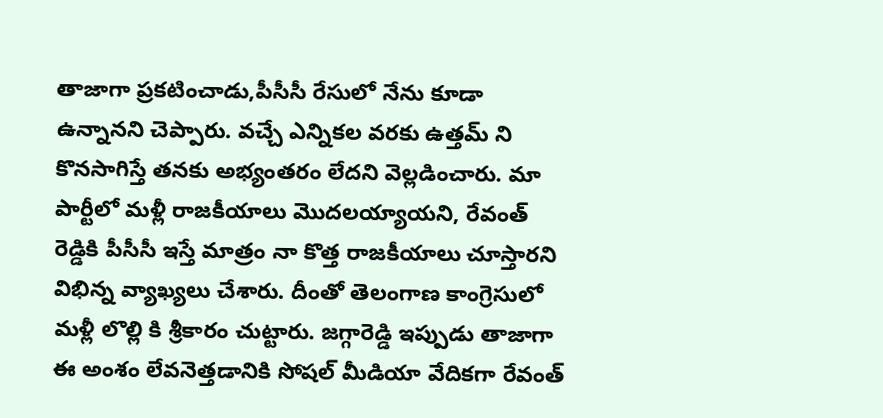తాజాగా ప్రకటించాడు,పీసీసీ రేసులో నేను కూడా ఉన్నానని చెప్పారు. వచ్చే ఎన్నికల వరకు ఉత్తమ్ ని కొనసాగిస్తే తనకు అభ్యంతరం లేదని వెల్లడించారు. మా పార్టీలో మళ్లీ రాజకీయాలు మొదలయ్యాయని, రేవంత్ రెడ్డికి పీసీసీ ఇస్తే మాత్రం నా కొత్త రాజకీయాలు చూస్తారని విభిన్న వ్యాఖ్యలు చేశారు. దీంతో తెలంగాణ కాంగ్రెసులో మళ్లీ లొల్లి కి శ్రీకారం చుట్టారు. జగ్గారెడ్డి ఇప్పుడు తాజాగా ఈ అంశం లేవనెత్తడానికి సోషల్ మీడియా వేదికగా రేవంత్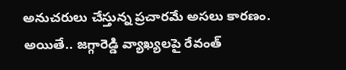అనుచరులు చేస్తున్న ప్రచారమే అసలు కారణం. అయితే.. జగ్గారెడ్డి వ్యాఖ్యలపై రేవంత్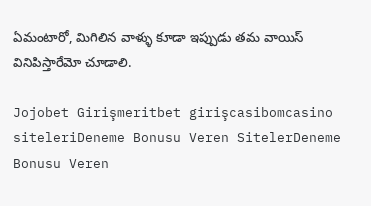ఏమంటారో, మిగిలిన వాళ్ళు కూడా ఇప్పుడు తమ వాయిస్ వినిపిస్తారేమో చూడాలి.

Jojobet Girişmeritbet girişcasibomcasino siteleriDeneme Bonusu Veren SitelerDeneme Bonusu Veren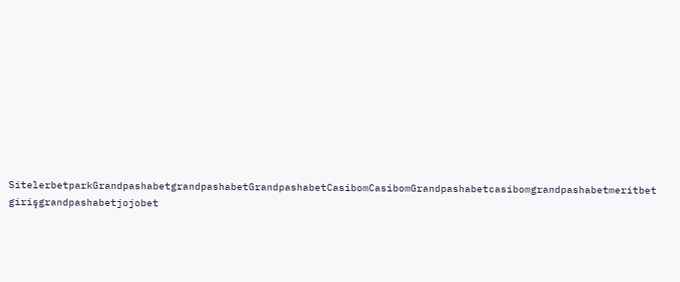SitelerbetparkGrandpashabetgrandpashabetGrandpashabetCasibomCasibomGrandpashabetcasibomgrandpashabetmeritbet girişgrandpashabetjojobet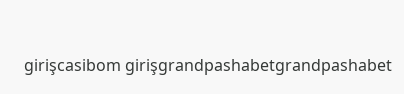girişcasibom girişgrandpashabetgrandpashabet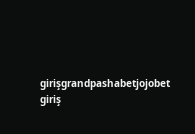girişgrandpashabetjojobet giriş